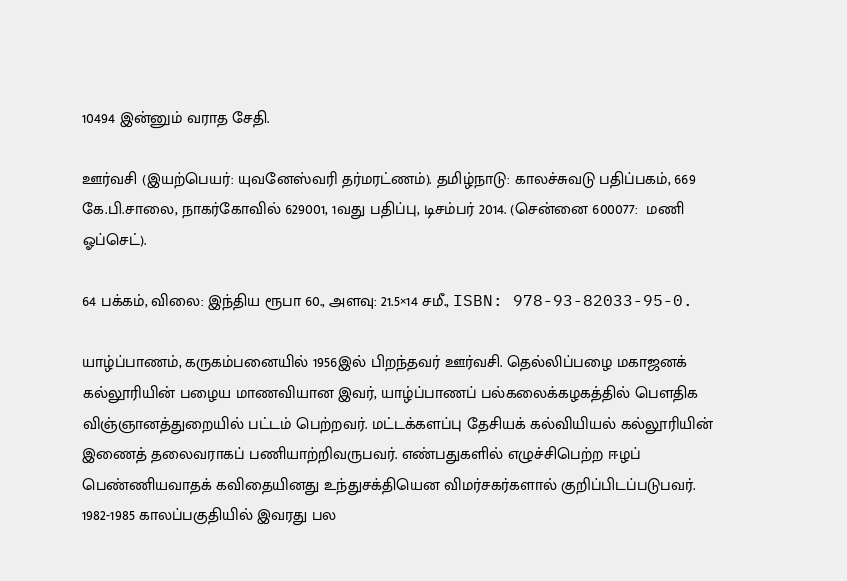10494 இன்னும் வராத சேதி.

ஊர்வசி (இயற்பெயர்: யுவனேஸ்வரி தர்மரட்ணம்). தமிழ்நாடு: காலச்சுவடு பதிப்பகம், 669 கே.பி.சாலை, நாகர்கோவில் 629001, 1வது பதிப்பு, டிசம்பர் 2014. (சென்னை 600077:  மணி ஓப்செட்).

64 பக்கம், விலை: இந்திய ரூபா 60., அளவு: 21.5×14 சமீ., ISBN: 978-93-82033-95-0.

யாழ்ப்பாணம், கருகம்பனையில் 1956இல் பிறந்தவர் ஊர்வசி. தெல்லிப்பழை மகாஜனக் கல்லூரியின் பழைய மாணவியான இவர், யாழ்ப்பாணப் பல்கலைக்கழகத்தில் பௌதிக விஞ்ஞானத்துறையில் பட்டம் பெற்றவர். மட்டக்களப்பு தேசியக் கல்வியியல் கல்லூரியின் இணைத் தலைவராகப் பணியாற்றிவருபவர். எண்பதுகளில் எழுச்சிபெற்ற ஈழப் பெண்ணியவாதக் கவிதையினது உந்துசக்தியென விமர்சகர்களால் குறிப்பிடப்படுபவர். 1982-1985 காலப்பகுதியில் இவரது பல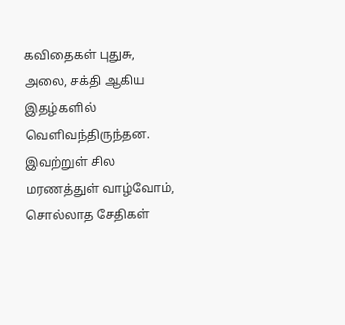கவிதைகள் புதுசு, அலை, சக்தி ஆகிய இதழ்களில் வெளிவந்திருந்தன. இவற்றுள் சில மரணத்துள் வாழ்வோம், சொல்லாத சேதிகள்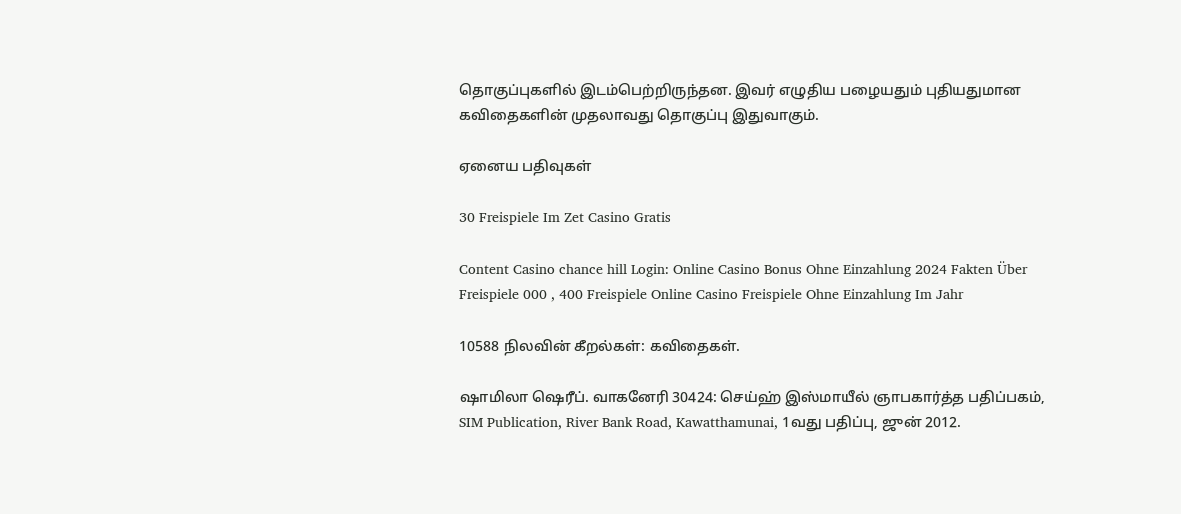தொகுப்புகளில் இடம்பெற்றிருந்தன. இவர் எழுதிய பழையதும் புதியதுமான கவிதைகளின் முதலாவது தொகுப்பு இதுவாகும்.

ஏனைய பதிவுகள்

30 Freispiele Im Zet Casino Gratis

Content Casino chance hill Login: Online Casino Bonus Ohne Einzahlung 2024 Fakten Über Freispiele 000 , 400 Freispiele Online Casino Freispiele Ohne Einzahlung Im Jahr

10588 நிலவின் கீறல்கள்: கவிதைகள்.

ஷாமிலா ஷெரீப். வாகனேரி 30424: செய்ஹ் இஸ்மாயீல் ஞாபகார்த்த பதிப்பகம், SIM Publication, River Bank Road, Kawatthamunai, 1வது பதிப்பு, ஜுன் 2012.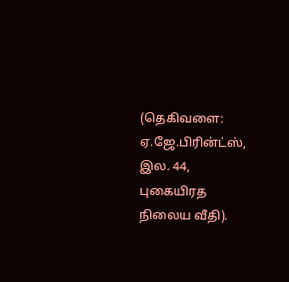(தெகிவளை: ஏ.ஜே.பிரின்ட்ஸ், இல. 44, புகையிரத நிலைய வீதி).